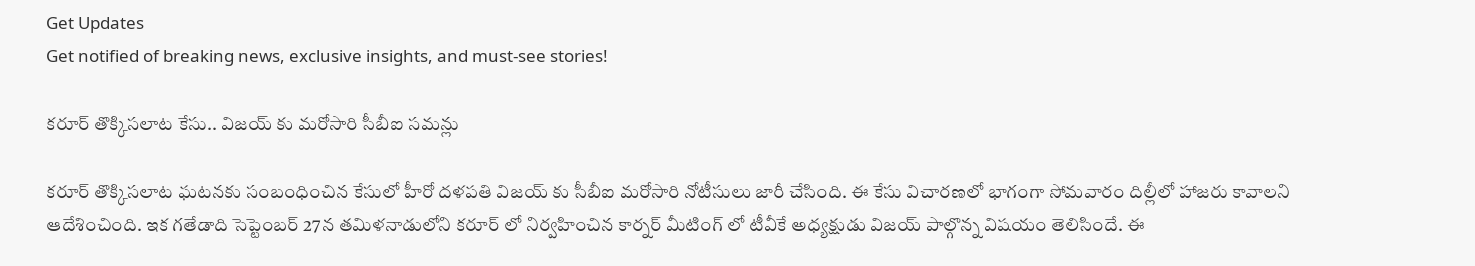Get Updates
Get notified of breaking news, exclusive insights, and must-see stories!

కరూర్ తొక్కిసలాట కేసు.. విజయ్ కు మరోసారి సీబీఐ సమన్లు

కరూర్ తొక్కిసలాట ఘటనకు సంబంధించిన కేసులో హీరో దళపతి విజయ్ కు సీబీఐ మరోసారి నోటీసులు జారీ చేసింది. ఈ కేసు విచారణలో భాగంగా సోమవారం దిల్లీలో హాజరు కావాలని ఆదేశించింది. ఇక గతేడాది సెప్టెంబర్ 27న తమిళనాడులోని కరూర్ లో నిర్వహించిన కార్నర్ మీటింగ్ ‌లో టీవీకే అధ్యక్షుడు విజయ్ పాల్గొన్న విషయం తెలిసిందే. ఈ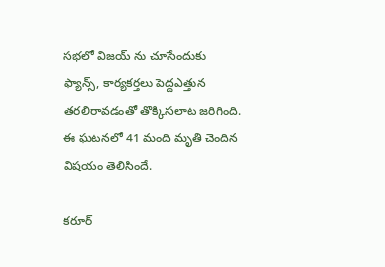సభలో విజయ్ ను చూసేందుకు ఫ్యాన్స్, కార్యకర్తలు పెద్దఎత్తున తరలిరావడంతో తొక్కిసలాట జరిగింది. ఈ ఘటనలో 41 మంది మృతి చెందిన విషయం తెలిసిందే.

కరూర్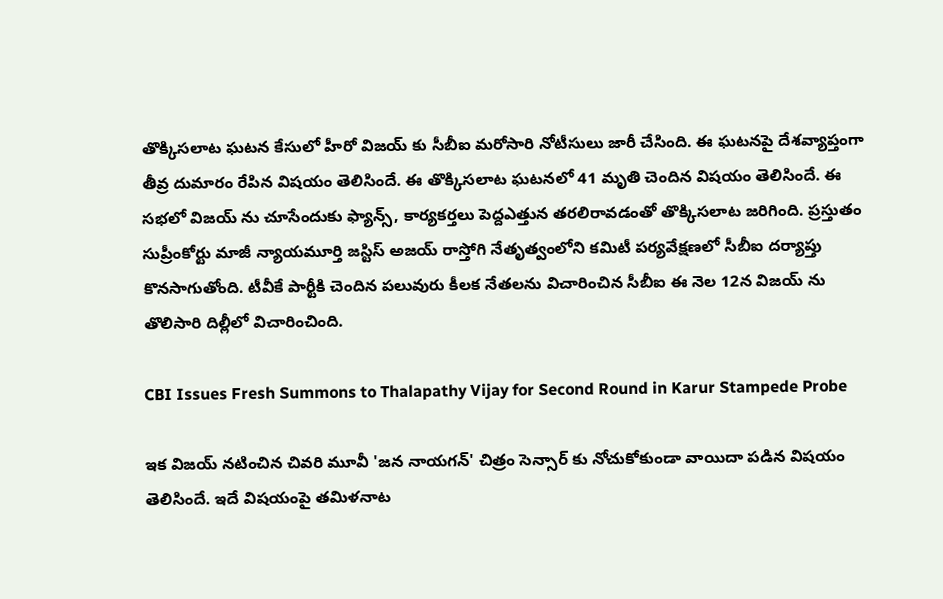తొక్కిసలాట ఘటన కేసులో హీరో విజయ్ కు సీబీఐ మరోసారి నోటీసులు జారీ చేసింది. ఈ ఘటనపై దేశవ్యాప్తంగా తీవ్ర దుమారం రేపిన విషయం తెలిసిందే. ఈ తొక్కిసలాట ఘటనలో 41 మృతి చెందిన విషయం తెలిసిందే. ఈ సభలో విజయ్ ను చూసేందుకు ఫ్యాన్స్, కార్యకర్తలు పెద్దఎత్తున తరలిరావడంతో తొక్కిసలాట జరిగింది. ప్రస్తుతం సుప్రీంకోర్టు మాజీ న్యాయమూర్తి జస్టిస్ అజయ్ రాస్తోగి నేతృత్వంలోని కమిటీ పర్యవేక్షణలో సీబీఐ దర్యాప్తు కొనసాగుతోంది. టీవీకే పార్టీకి చెందిన పలువురు కీలక నేతలను విచారించిన సీబీఐ ఈ నెల 12న విజయ్‌ ను తొలిసారి దిల్లీలో విచారించింది.

CBI Issues Fresh Summons to Thalapathy Vijay for Second Round in Karur Stampede Probe

ఇక విజయ్ నటించిన చివరి మూవీ 'జన నాయగన్' చిత్రం సెన్సార్‌ కు నోచుకోకుండా వాయిదా పడిన విషయం తెలిసిందే. ఇదే విషయంపై తమిళనాట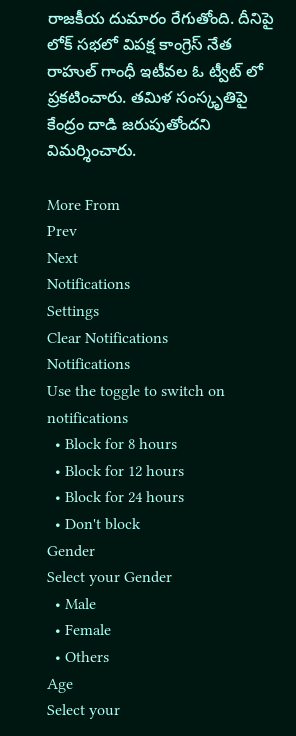రాజకీయ దుమారం రేగుతోంది. దీనిపై లోక్‌ సభలో విపక్ష కాంగ్రెస్ నేత రాహుల్ గాంధీ ఇటీవల ఓ ట్వీట్ లో ప్రకటించారు. తమిళ సంస్కృతిపై కేంద్రం దాడి జరుపుతోందని విమర్శించారు.

More From
Prev
Next
Notifications
Settings
Clear Notifications
Notifications
Use the toggle to switch on notifications
  • Block for 8 hours
  • Block for 12 hours
  • Block for 24 hours
  • Don't block
Gender
Select your Gender
  • Male
  • Female
  • Others
Age
Select your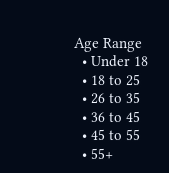Age Range
  • Under 18
  • 18 to 25
  • 26 to 35
  • 36 to 45
  • 45 to 55
  • 55+